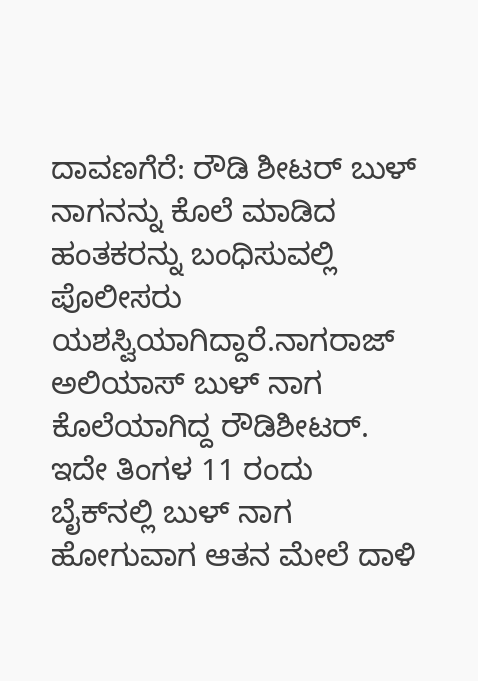ದಾವಣಗೆರೆ: ರೌಡಿ ಶೀಟರ್ ಬುಳ್ ನಾಗನನ್ನು ಕೊಲೆ ಮಾಡಿದ ಹಂತಕರನ್ನು ಬಂಧಿಸುವಲ್ಲಿ ಪೊಲೀಸರು ಯಶಸ್ವಿಯಾಗಿದ್ದಾರೆ.ನಾಗರಾಜ್ ಅಲಿಯಾಸ್ ಬುಳ್ ನಾಗ ಕೊಲೆಯಾಗಿದ್ದ ರೌಡಿಶೀಟರ್. ಇದೇ ತಿಂಗಳ 11 ರಂದು ಬೈಕ್‍ನಲ್ಲಿ ಬುಳ್ ನಾಗ ಹೋಗುವಾಗ ಆತನ ಮೇಲೆ ದಾಳಿ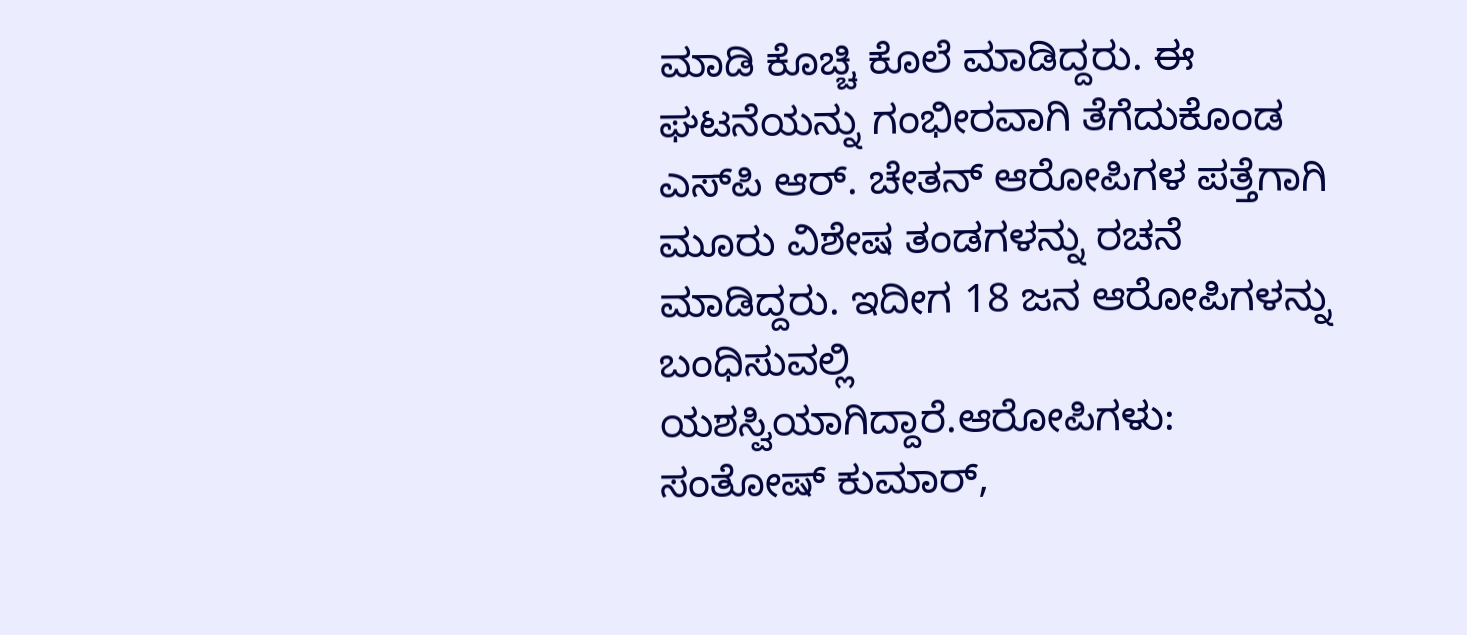ಮಾಡಿ ಕೊಚ್ಚಿ ಕೊಲೆ ಮಾಡಿದ್ದರು. ಈ ಘಟನೆಯನ್ನು ಗಂಭೀರವಾಗಿ ತೆಗೆದುಕೊಂಡ ಎಸ್‍ಪಿ ಆರ್. ಚೇತನ್ ಆರೋಪಿಗಳ ಪತ್ತೆಗಾಗಿ ಮೂರು ವಿಶೇಷ ತಂಡಗಳನ್ನು ರಚನೆ ಮಾಡಿದ್ದರು. ಇದೀಗ 18 ಜನ ಆರೋಪಿಗಳನ್ನು ಬಂಧಿಸುವಲ್ಲಿ ಯಶಸ್ವಿಯಾಗಿದ್ದಾರೆ.ಆರೋಪಿಗಳು:
ಸಂತೋಷ್ ಕುಮಾರ್,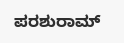ಪರಶುರಾಮ್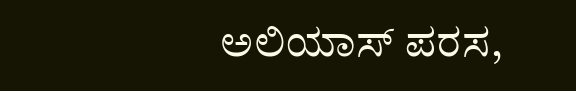ಅಲಿಯಾಸ್ ಪರಸ,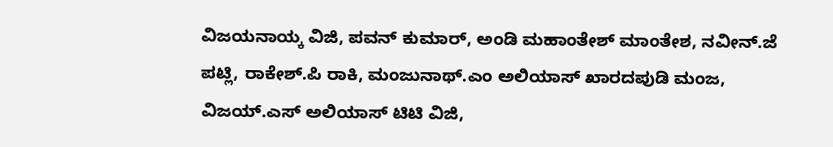ವಿಜಯನಾಯ್ಕ ವಿಜಿ, ಪವನ್ ಕುಮಾರ್, ಅಂಡಿ ಮಹಾಂತೇಶ್ ಮಾಂತೇಶ, ನವೀನ್.ಜೆ ಪಟ್ಲಿ, ರಾಕೇಶ್.ಪಿ ರಾಕಿ, ಮಂಜುನಾಥ್.ಎಂ ಅಲಿಯಾಸ್ ಖಾರದಪುಡಿ ಮಂಜ, ವಿಜಯ್.ಎಸ್ ಅಲಿಯಾಸ್ ಟಿಟಿ ವಿಜಿ,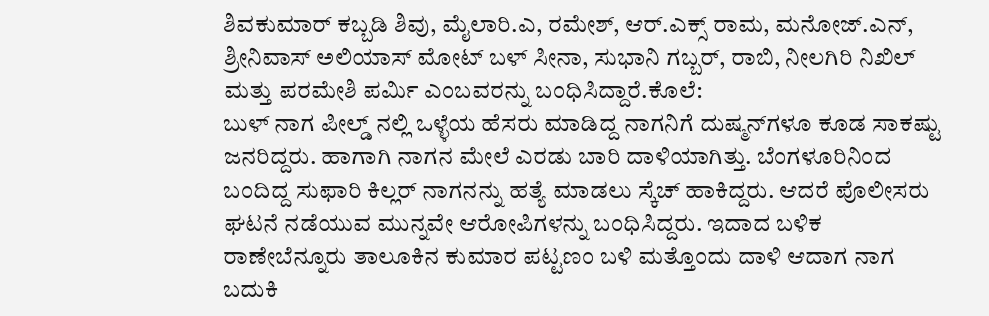ಶಿವಕುಮಾರ್ ಕಬ್ಬಡಿ ಶಿವು, ಮೈಲಾರಿ.ಎ, ರಮೇಶ್, ಆರ್.ಎಕ್ಸ್ ರಾಮ, ಮನೋಜ್.ಎನ್, ಶ್ರೀನಿವಾಸ್ ಅಲಿಯಾಸ್ ಮೋಟ್ ಬಳ್ ಸೀನಾ, ಸುಭಾನಿ ಗಬ್ಬರ್, ರಾಬಿ, ನೀಲಗಿರಿ ನಿಖಿಲ್ ಮತ್ತು ಪರಮೇಶಿ ಪರ್ಮಿ ಎಂಬವರನ್ನು ಬಂಧಿಸಿದ್ದಾರೆ.ಕೊಲೆ:
ಬುಳ್ ನಾಗ ಪೀಲ್ಡ್ ನಲ್ಲಿ ಒಳ್ಳೆಯ ಹೆಸರು ಮಾಡಿದ್ದ ನಾಗನಿಗೆ ದುಷ್ಮನ್‍ಗಳೂ ಕೂಡ ಸಾಕಷ್ಟು ಜನರಿದ್ದರು. ಹಾಗಾಗಿ ನಾಗನ ಮೇಲೆ ಎರಡು ಬಾರಿ ದಾಳಿಯಾಗಿತ್ತು. ಬೆಂಗಳೂರಿನಿಂದ ಬಂದಿದ್ದ ಸುಫಾರಿ ಕಿಲ್ಲರ್ ನಾಗನನ್ನು ಹತ್ಯೆ ಮಾಡಲು ಸ್ಕೆಚ್ ಹಾಕಿದ್ದರು. ಆದರೆ ಪೊಲೀಸರು ಘಟನೆ ನಡೆಯುವ ಮುನ್ನವೇ ಆರೋಪಿಗಳನ್ನು ಬಂಧಿಸಿದ್ದರು. ಇದಾದ ಬಳಿಕ ರಾಣೇಬೆನ್ನೂರು ತಾಲೂಕಿನ ಕುಮಾರ ಪಟ್ಟಣಂ ಬಳಿ ಮತ್ತೊಂದು ದಾಳಿ ಆದಾಗ ನಾಗ ಬದುಕಿ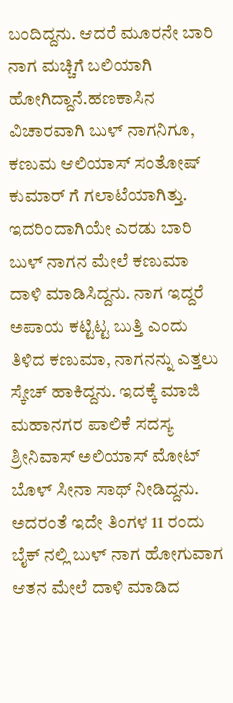ಬಂದಿದ್ದನು. ಆದರೆ ಮೂರನೇ ಬಾರಿ ನಾಗ ಮಚ್ಚಿಗೆ ಬಲಿಯಾಗಿ ಹೋಗಿದ್ದಾನೆ.ಹಣಕಾಸಿನ ವಿಚಾರವಾಗಿ ಬುಳ್ ನಾಗನಿಗೂ, ಕಣುಮ ಆಲಿಯಾಸ್ ಸಂತೋಷ್ ಕುಮಾರ್ ಗೆ ಗಲಾಟೆಯಾಗಿತ್ತು. ಇದರಿಂದಾಗಿಯೇ ಎರಡು ಬಾರಿ ಬುಳ್ ನಾಗನ ಮೇಲೆ ಕಣುಮಾ ದಾಳಿ ಮಾಡಿಸಿದ್ದನು. ನಾಗ ಇದ್ದರೆ ಅಪಾಯ ಕಟ್ಟಿಟ್ಟ ಬುತ್ತಿ ಎಂದು ತಿಳಿದ ಕಣುಮಾ, ನಾಗನನ್ನು ಎತ್ತಲು ಸ್ಕೇಚ್ ಹಾಕಿದ್ದನು. ಇದಕ್ಕೆ ಮಾಜಿ ಮಹಾನಗರ ಪಾಲಿಕೆ ಸದಸ್ಯ ಶ್ರೀನಿವಾಸ್ ಅಲಿಯಾಸ್ ಮೋಟ್ ಬೊಳ್ ಸೀನಾ ಸಾಥ್ ನೀಡಿದ್ದನು. ಅದರಂತೆ ಇದೇ ತಿಂಗಳ 11 ರಂದು ಬೈಕ್ ನಲ್ಲಿ ಬುಳ್ ನಾಗ ಹೋಗುವಾಗ ಆತನ ಮೇಲೆ ದಾಳಿ ಮಾಡಿದ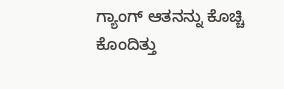ಗ್ಯಾಂಗ್ ಆತನನ್ನು ಕೊಚ್ಚಿ ಕೊಂದಿತ್ತು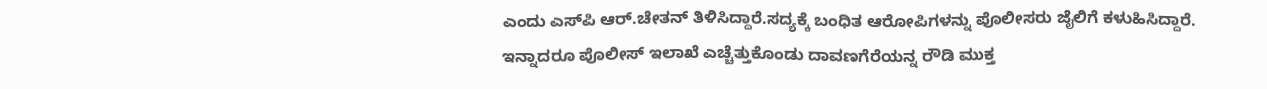ಎಂದು ಎಸ್‍ಪಿ ಆರ್.ಚೇತನ್ ತಿಳಿಸಿದ್ದಾರೆ.ಸದ್ಯಕ್ಕೆ ಬಂಧಿತ ಆರೋಪಿಗಳನ್ನು ಪೊಲೀಸರು ಜೈಲಿಗೆ ಕಳುಹಿಸಿದ್ದಾರೆ. ಇನ್ನಾದರೂ ಪೊಲೀಸ್ ಇಲಾಖೆ ಎಚ್ಚೆತ್ತುಕೊಂಡು ದಾವಣಗೆರೆಯನ್ನ ರೌಡಿ ಮುಕ್ತ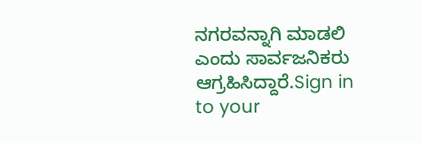ನಗರವನ್ನಾಗಿ ಮಾಡಲಿ ಎಂದು ಸಾರ್ವಜನಿಕರು ಆಗ್ರಹಿಸಿದ್ದಾರೆ.Sign in to your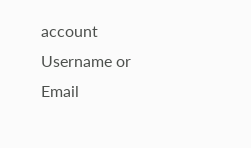account
Username or Email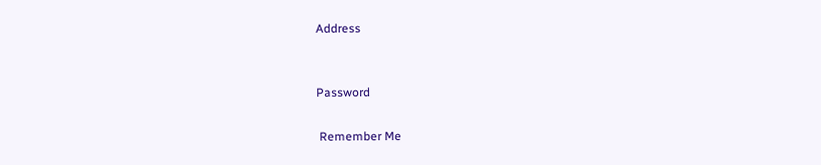Address


Password

 Remember Me